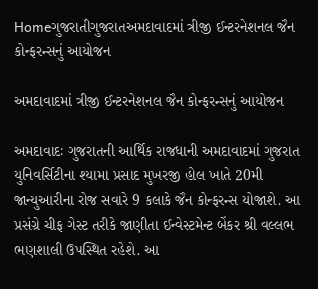Homeગુજરાતીગુજરાતઅમદાવાદમાં ત્રીજી ઈન્ટરનેશનલ જૈન કોન્ફરન્સનું આયોજન

અમદાવાદમાં ત્રીજી ઈન્ટરનેશનલ જૈન કોન્ફરન્સનું આયોજન

અમદાવાદઃ ગુજરાતની આર્થિક રાજધાની અમદાવાદમાં ગુજરાત યુનિવર્સિટીના શ્યામા પ્રસાદ મુખરજી હોલ ખાતે 20મી જાન્યુઆરીના રોજ સવારે 9 કલાકે જૈન કોન્ફરન્સ યોજાશે. આ પ્રસંગ્રે ચીફ ગેસ્ટ તરીકે જાણીતા ઈન્વેસ્ટમેન્ટ બેંકર શ્રી વલ્લભ ભણશાલી ઉપસ્થિત રહેશે. આ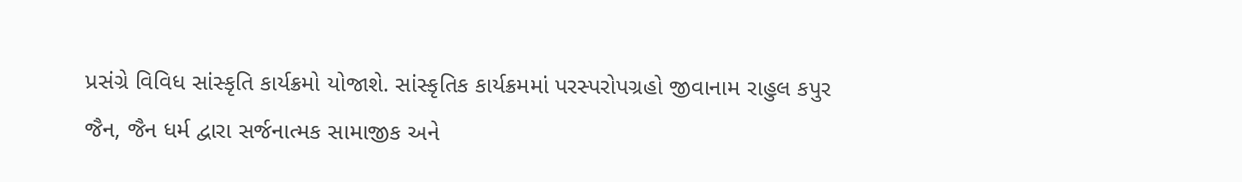પ્રસંગ્રે વિવિધ સાંસ્કૃતિ કાર્યક્રમો યોજાશે. સાંસ્કૃતિક કાર્યક્રમમાં પરસ્પરોપગ્રહો જીવાનામ રાહુલ કપુર જૈન, જૈન ધર્મ દ્વારા સર્જનાત્મક સામાજીક અને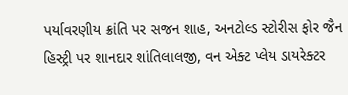પર્યાવરણીય ક્રાંતિ પર સજન શાહ, અનટોલ્ડ સ્ટોરીસ ફોર જૈન હિસ્ટ્રી પર શાનદાર શાંતિલાલજી, વન એક્ટ પ્લેય ડાયરેક્ટર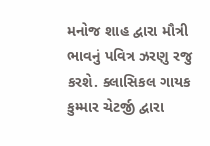મનોજ શાહ દ્વારા મૌત્રી ભાવનું પવિત્ર ઝરણુ રજુ કરશે. ક્લાસિકલ ગાયક કુમ્માર ચેટર્જી દ્વારા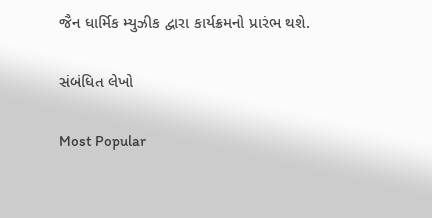જૈન ધાર્મિક મ્યુઝીક દ્વારા કાર્યક્રમનો પ્રારંભ થશે.

સંબંધિત લેખો

Most Popular